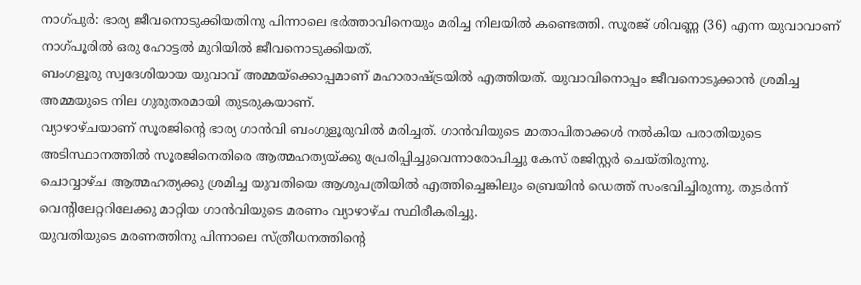നാഗ്പുർ: ഭാര്യ ജീവനൊടുക്കിയതിനു പിന്നാലെ ഭർത്താവിനെയും മരിച്ച നിലയിൽ കണ്ടെത്തി. സൂരജ് ശിവണ്ണ (36) എന്ന യുവാവാണ് നാഗ്പൂരിൽ ഒരു ഹോട്ടൽ മുറിയിൽ ജീവനൊടുക്കിയത്.
ബംഗളൂരു സ്വദേശിയായ യുവാവ് അമ്മയ്ക്കൊപ്പമാണ് മഹാരാഷ്ട്രയിൽ എത്തിയത്. യുവാവിനൊപ്പം ജീവനൊടുക്കാൻ ശ്രമിച്ച അമ്മയുടെ നില ഗുരുതരമായി തുടരുകയാണ്.
വ്യാഴാഴ്ചയാണ് സൂരജിന്റെ ഭാര്യ ഗാൻവി ബംഗുളൂരുവിൽ മരിച്ചത്. ഗാൻവിയുടെ മാതാപിതാക്കൾ നൽകിയ പരാതിയുടെ അടിസ്ഥാനത്തിൽ സൂരജിനെതിരെ ആത്മഹത്യയ്ക്കു പ്രേരിപ്പിച്ചുവെന്നാരോപിച്ചു കേസ് രജിസ്റ്റർ ചെയ്തിരുന്നു.
ചൊവ്വാഴ്ച ആത്മഹത്യക്കു ശ്രമിച്ച യുവതിയെ ആശുപത്രിയിൽ എത്തിച്ചെങ്കിലും ബ്രെയിൻ ഡെത്ത് സംഭവിച്ചിരുന്നു. തുടർന്ന് വെന്റിലേറ്ററിലേക്കു മാറ്റിയ ഗാൻവിയുടെ മരണം വ്യാഴാഴ്ച സ്ഥിരീകരിച്ചു.
യുവതിയുടെ മരണത്തിനു പിന്നാലെ സ്ത്രീധനത്തിന്റെ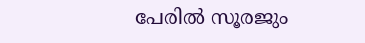പേരിൽ സൂരജും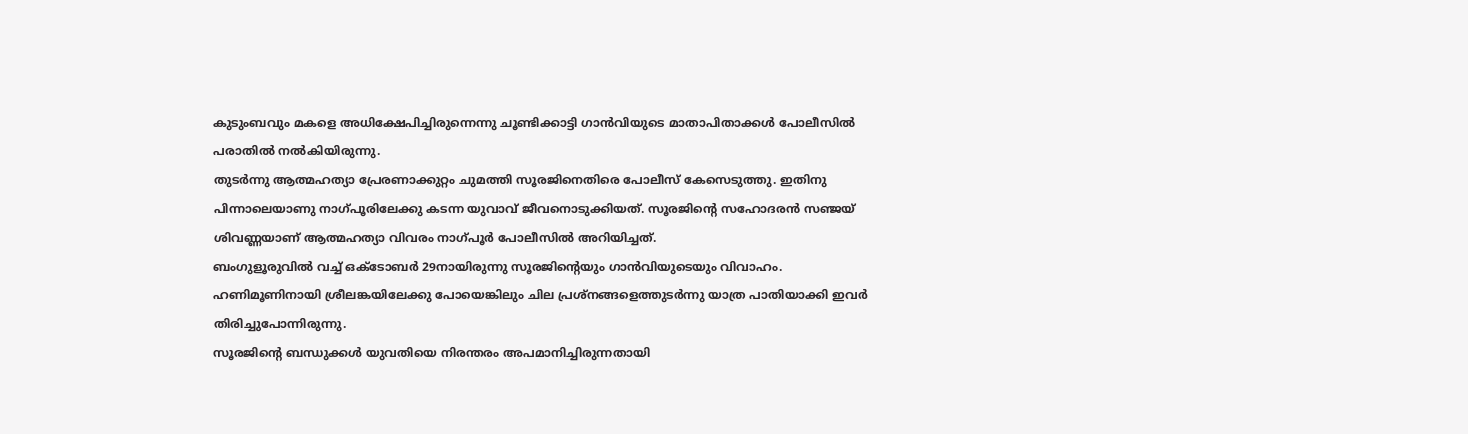കുടുംബവും മകളെ അധിക്ഷേപിച്ചിരുന്നെന്നു ചൂണ്ടിക്കാട്ടി ഗാൻവിയുടെ മാതാപിതാക്കൾ പോലീസിൽ പരാതിൽ നൽകിയിരുന്നു.
തുടർന്നു ആത്മഹത്യാ പ്രേരണാക്കുറ്റം ചുമത്തി സൂരജിനെതിരെ പോലീസ് കേസെടുത്തു. ഇതിനു പിന്നാലെയാണു നാഗ്പൂരിലേക്കു കടന്ന യുവാവ് ജീവനൊടുക്കിയത്. സൂരജിന്റെ സഹോദരൻ സഞ്ജയ് ശിവണ്ണയാണ് ആത്മഹത്യാ വിവരം നാഗ്പൂർ പോലീസിൽ അറിയിച്ചത്.
ബംഗുളൂരുവിൽ വച്ച് ഒക്ടോബർ 29നായിരുന്നു സൂരജിന്റെയും ഗാൻവിയുടെയും വിവാഹം. ഹണിമൂണിനായി ശ്രീലങ്കയിലേക്കു പോയെങ്കിലും ചില പ്രശ്നങ്ങളെത്തുടർന്നു യാത്ര പാതിയാക്കി ഇവർ തിരിച്ചുപോന്നിരുന്നു.
സൂരജിന്റെ ബന്ധുക്കൾ യുവതിയെ നിരന്തരം അപമാനിച്ചിരുന്നതായി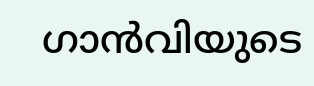ഗാൻവിയുടെ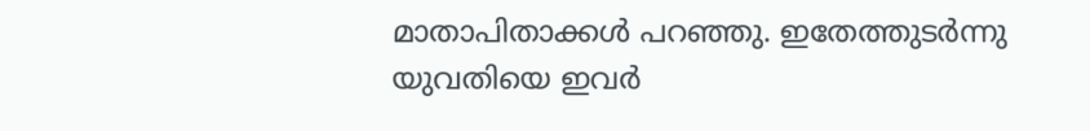മാതാപിതാക്കൾ പറഞ്ഞു. ഇതേത്തുടർന്നു യുവതിയെ ഇവർ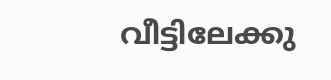വീട്ടിലേക്കു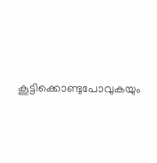കൂട്ടിക്കൊണ്ടുപോവുകയും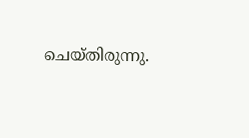ചെയ്തിരുന്നു.